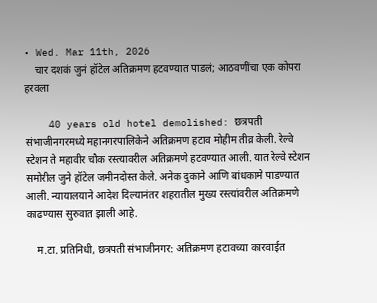• Wed. Mar 11th, 2026
    चार दशकं जुनं हॉटेल अतिक्रमण हटवण्यात पाडलं; आठवणींचा एक कोपरा हरवला

    40 years old hotel demolished: छत्रपती संभाजीनगरमध्ये महानगरपालिकेने अतिक्रमण हटाव मोहीम तीव्र केली. रेल्वे स्टेशन ते महावीर चौक रस्त्यावरील अतिक्रमणे हटवण्यात आली. यात रेल्वे स्टेशन समोरील जुने हॉटेल जमीनदोस्त केले. अनेक दुकाने आणि बांधकामे पाडण्यात आली. न्यायालयाने आदेश दिल्यानंतर शहरातील मुख्य रस्त्यांवरील अतिक्रमणे काढण्यास सुरुवात झाली आहे.

    म.टा. प्रतिनिधी, छत्रपती संभाजीनगर: अतिक्रमण हटावच्या कारवाईत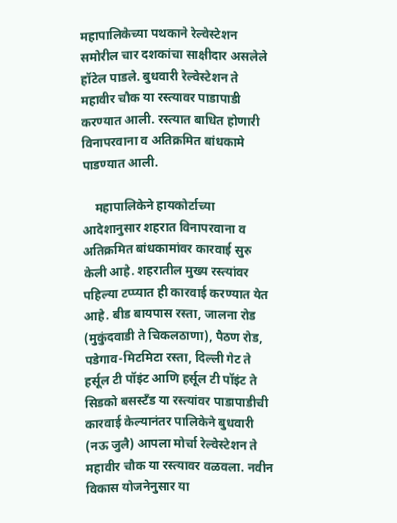महापालिकेच्या पथकाने रेल्वेस्टेशन समोरील चार दशकांचा साक्षीदार असलेले हॉटेल पाडले. बुधवारी रेल्वेस्टेशन ते महावीर चौक या रस्त्यावर पाडापाडी करण्यात आली. रस्त्यात बाधित होणारी विनापरवाना व अतिक्रमित बांधकामे पाडण्यात आली.

    महापालिकेने हायकोर्टाच्या आदेशानुसार शहरात विनापरवाना व अतिक्रमित बांधकामांवर कारवाई सुरु केली आहे. शहरातील मुख्य रस्त्यांवर पहिल्या टप्प्यात ही कारवाई करण्यात येत आहे. बीड बायपास रस्ता, जालना रोड (मुकुंदवाडी ते चिकलठाणा), पैठण रोड, पडेगाव-मिटमिटा रस्ता, दिल्ली गेट ते हर्सूल टी पॉइंट आणि हर्सूल टी पॉइंट ते सिडको बसस्टँड या रस्त्यांवर पाडापाडीची कारवाई केल्यानंतर पालिकेने बुधवारी (नऊ जुलै) आपला मोर्चा रेल्वेस्टेशन ते महावीर चौक या रस्त्यावर वळवला. नवीन विकास योजनेनुसार या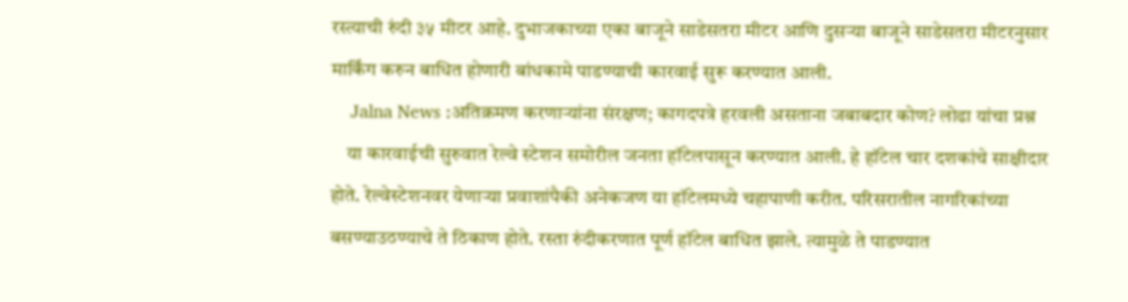रस्त्याची रुंदी ३५ मीटर आहे. दुभाजकाच्या एका बाजूने साडेसतरा मीटर आणि दुसऱ्या बाजूने साडेसतरा मीटरनुसार मार्किंग करुन बाधित होणारी बांधकामे पाडण्याची कारवाई सुरू करण्यात आली.
    Jalna News :अतिक्रमण करणाऱ्यांना संरक्षण; कागदपत्रे हरवली असताना जबाबदार कोण? लोढा यांचा प्रश्न
    या कारवाईची सुरुवात रेल्वे स्टेशन समोरील जनता हॉटेलपासून करण्यात आली. हे हॉटेल चार दशकांचे साक्षीदार होते. रेल्वेस्टेशनवर येणाऱ्या प्रवाशांपैकी अनेकजण या हॉटेलमध्ये चहापाणी करीत. परिसरातील नागरिकांच्या बसण्याउठण्याचे ते ठिकाण होते. रस्ता रुंदीकरणात पूर्ण हॉटेल बाधित झाले. त्यामुळे ते पाडण्यात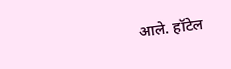आले. हॉटेल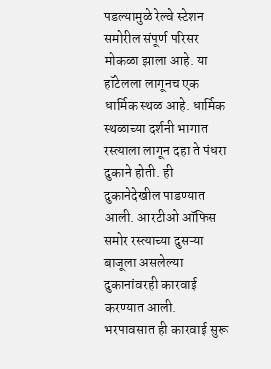पडल्यामुळे रेल्वे स्टेशन समोरील संपूर्ण परिसर मोकळा झाला आहे. या हॉटेलला लागूनच एक धार्मिक स्थळ आहे. धार्मिक स्थळाच्या दर्शनी भागात रस्त्याला लागून दहा ते पंधरा दुकाने होती. ही दुकानेदेखील पाडण्यात आली. आरटीओ ऑफिस समोर रस्त्याच्या दुसऱ्या बाजूला असलेल्या दुकानांवरही कारवाई करण्यात आली. भरपावसात ही कारवाई सुरू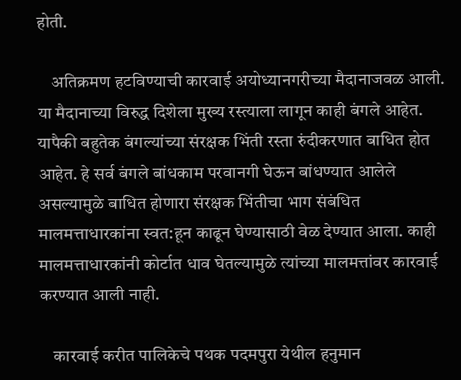होती.

    अतिक्रमण हटविण्याची कारवाई अयोध्यानगरीच्या मैदानाजवळ आली. या मैदानाच्या विरुद्ध दिशेला मुख्य रस्त्याला लागून काही बंगले आहेत. यापैकी बहुतेक बंगल्यांच्या संरक्षक भिंती रस्ता रुंदीकरणात बाधित होत आहेत. हे सर्व बंगले बांधकाम परवानगी घेऊन बांधण्यात आलेले असल्यामुळे बाधित होणारा संरक्षक भिंतीचा भाग संबंधित मालमत्ताधारकांना स्वत:हून काढून घेण्यासाठी वेळ देण्यात आला. काही मालमत्ताधारकांनी कोर्टात धाव घेतल्यामुळे त्यांच्या मालमत्तांवर कारवाई करण्यात आली नाही.

    कारवाई करीत पालिकेचे पथक पदमपुरा येथील हनुमान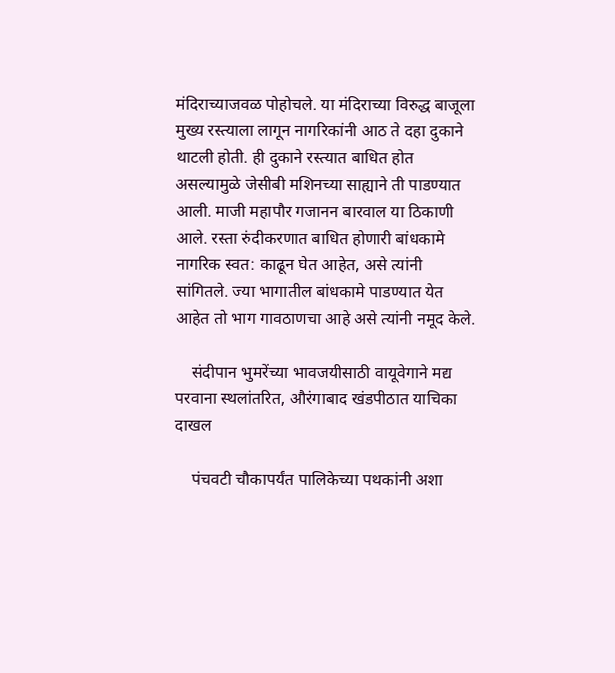मंदिराच्याजवळ पोहोचले. या मंदिराच्या विरुद्ध बाजूला मुख्य रस्त्याला लागून नागरिकांनी आठ ते दहा दुकाने थाटली होती. ही दुकाने रस्त्यात बाधित होत असल्यामुळे जेसीबी मशिनच्या साह्याने ती पाडण्यात आली. माजी महापौर गजानन बारवाल या ठिकाणी आले. रस्ता रुंदीकरणात बाधित होणारी बांधकामे नागरिक स्वत: काढून घेत आहेत, असे त्यांनी सांगितले. ज्या भागातील बांधकामे पाडण्यात येत आहेत तो भाग गावठाणचा आहे असे त्यांनी नमूद केले.

    संदीपान भुमरेंच्या भावजयीसाठी वायूवेगाने मद्य परवाना स्थलांतरित, औरंगाबाद खंडपीठात याचिका दाखल

    पंचवटी चौकापर्यंत पालिकेच्या पथकांनी अशा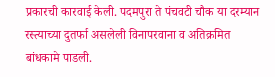प्रकारची कारवाई केली. पदमपुरा ते पंचवटी चौक या दरम्यान रस्त्याच्या दुतर्फा असलेली विनापरवाना व अतिक्रमित बांधकामे पाडली.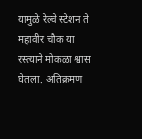यामुळे रेल्वे स्टेशन ते महावीर चौक या रस्त्याने मोकळा श्वास घेतला. अतिक्रमण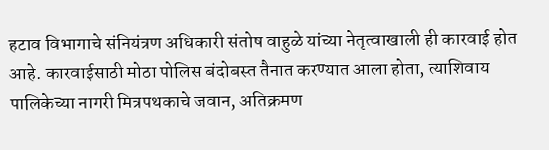हटाव विभागाचे संनियंत्रण अधिकारी संतोष वाहुळे यांच्या नेतृत्वाखाली ही कारवाई होत आहे. कारवाईसाठी मोठा पोलिस बंदोबस्त तैनात करण्यात आला होता, त्याशिवाय पालिकेच्या नागरी मित्रपथकाचे जवान, अतिक्रमण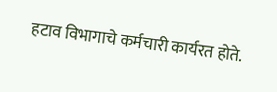हटाव विभागाचे कर्मचारी कार्यरत होते.